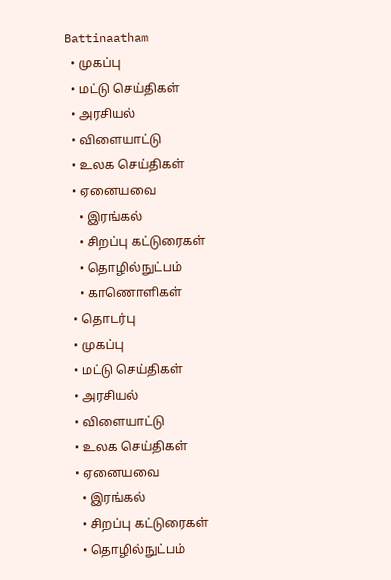Battinaatham
  • முகப்பு
  • மட்டு செய்திகள்
  • அரசியல்
  • விளையாட்டு
  • உலக செய்திகள்
  • ஏனையவை
    • இரங்கல்
    • சிறப்பு கட்டுரைகள்
    • தொழில்நுட்பம்
    • காணொளிகள்
  • தொடர்பு
  • முகப்பு
  • மட்டு செய்திகள்
  • அரசியல்
  • விளையாட்டு
  • உலக செய்திகள்
  • ஏனையவை
    • இரங்கல்
    • சிறப்பு கட்டுரைகள்
    • தொழில்நுட்பம்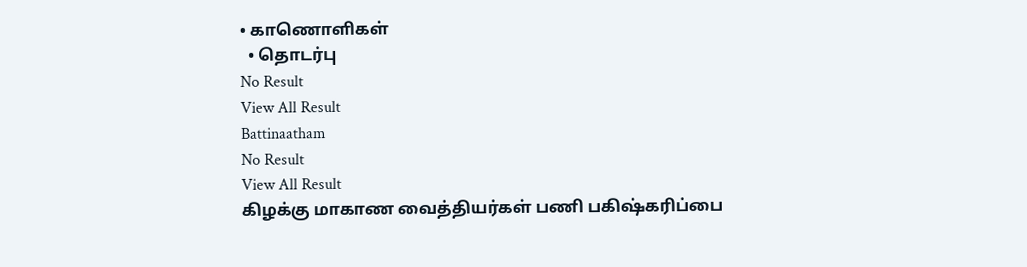• காணொளிகள்
  • தொடர்பு
No Result
View All Result
Battinaatham
No Result
View All Result
கிழக்கு மாகாண வைத்தியர்கள் பணி பகிஷ்கரிப்பை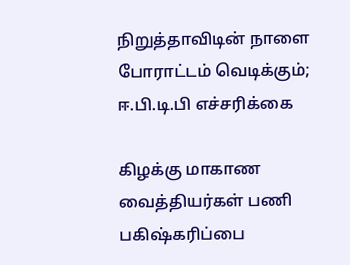நிறுத்தாவிடின் நாளை போராட்டம் வெடிக்கும்; ஈ.பி.டி.பி எச்சரிக்கை

கிழக்கு மாகாண வைத்தியர்கள் பணி பகிஷ்கரிப்பை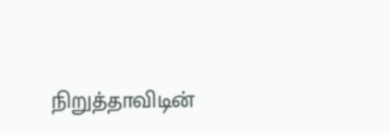நிறுத்தாவிடின்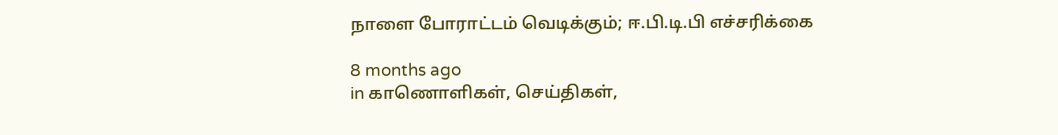நாளை போராட்டம் வெடிக்கும்; ஈ.பி.டி.பி எச்சரிக்கை

8 months ago
in காணொளிகள், செய்திகள்,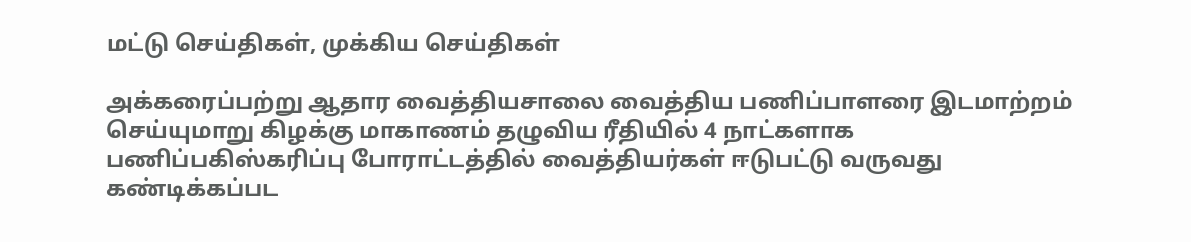மட்டு செய்திகள், முக்கிய செய்திகள்

அக்கரைப்பற்று ஆதார வைத்தியசாலை வைத்திய பணிப்பாளரை இடமாற்றம் செய்யுமாறு கிழக்கு மாகாணம் தழுவிய ரீதியில் 4 நாட்களாக பணிப்பகிஸ்கரிப்பு போராட்டத்தில் வைத்தியர்கள் ஈடுபட்டு வருவது கண்டிக்கப்பட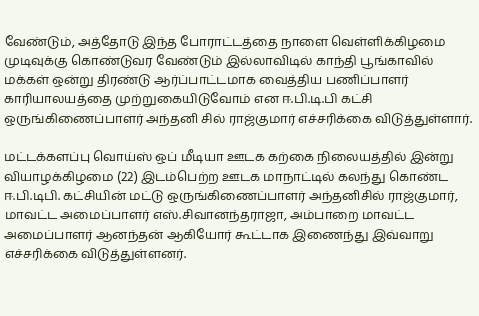வேண்டும், அத்தோடு இந்த போராட்டத்தை நாளை வெள்ளிக்கிழமை முடிவுக்கு கொண்டுவர வேண்டும் இல்லாவிடில் காந்தி பூங்காவில் மக்கள் ஒன்று திரண்டு ஆர்ப்பாட்டமாக வைத்திய பணிப்பாளர் காரியாலயத்தை முற்றுகையிடுவோம் என ஈ.பி.டி.பி கட்சி ஒருங்கிணைப்பாளர் அந்தனி சில் ராஜ்குமார் எச்சரிக்கை விடுத்துள்ளார்.

மட்டக்களப்பு வொய்ஸ் ஒப் மீடியா ஊடக கற்கை நிலையத்தில் இன்று வியாழக்கிழமை (22) இடம்பெற்ற ஊடக மாநாட்டில் கலந்து கொண்ட ஈ.பி.டிபி. கட்சியின் மட்டு ஒருங்கிணைப்பாளர் அந்தனிசில் ராஜ்குமார், மாவட்ட அமைப்பாளர் எஸ்.சிவானந்தராஜா, அம்பாறை மாவட்ட அமைப்பாளர் ஆனந்தன் ஆகியோர் கூட்டாக இணைந்து இவ்வாறு எச்சரிக்கை விடுத்துள்ளனர்.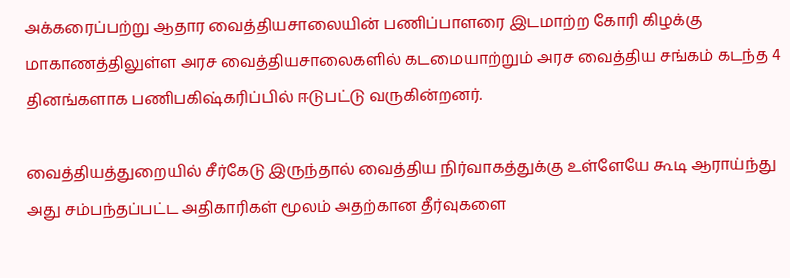அக்கரைப்பற்று ஆதார வைத்தியசாலையின் பணிப்பாளரை இடமாற்ற கோரி கிழக்கு மாகாணத்திலுள்ள அரச வைத்தியசாலைகளில் கடமையாற்றும் அரச வைத்திய சங்கம் கடந்த 4 தினங்களாக பணிபகிஷ்கரிப்பில் ஈடுபட்டு வருகின்றனர்.

வைத்தியத்துறையில் சீர்கேடு இருந்தால் வைத்திய நிர்வாகத்துக்கு உள்ளேயே கூடி ஆராய்ந்து அது சம்பந்தப்பட்ட அதிகாரிகள் மூலம் அதற்கான தீர்வுகளை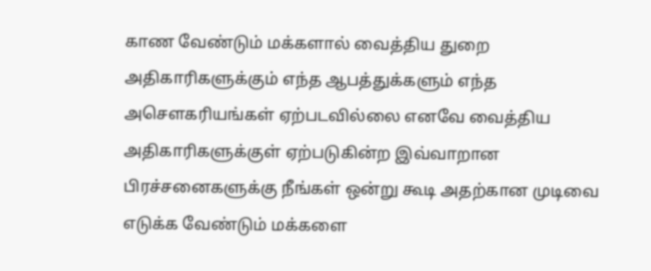காண வேண்டும் மக்களால் வைத்திய துறை அதிகாரிகளுக்கும் எந்த ஆபத்துக்களும் எந்த அசௌகரியங்கள் ஏற்படவில்லை எனவே வைத்திய அதிகாரிகளுக்குள் ஏற்படுகின்ற இவ்வாறான பிரச்சனைகளுக்கு நீங்கள் ஒன்று கூடி அதற்கான முடிவை எடுக்க வேண்டும் மக்களை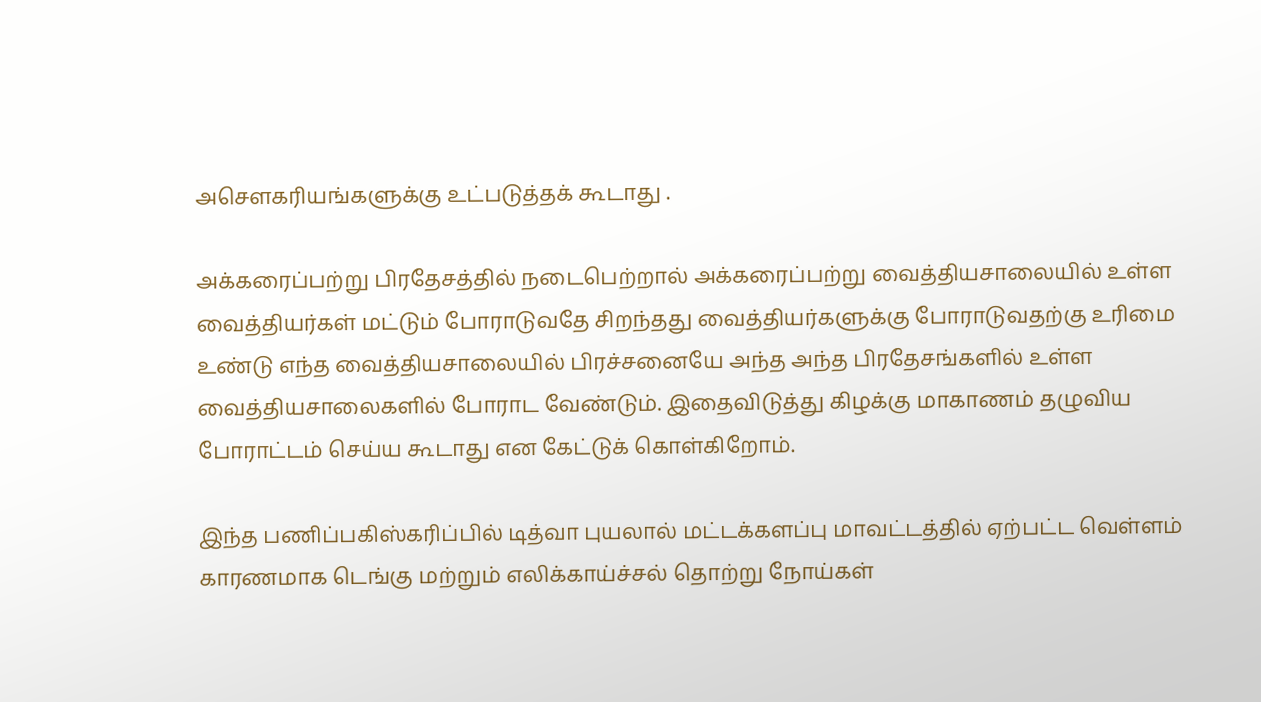அசௌகரியங்களுக்கு உட்படுத்தக் கூடாது .

அக்கரைப்பற்று பிரதேசத்தில் நடைபெற்றால் அக்கரைப்பற்று வைத்தியசாலையில் உள்ள வைத்தியர்கள் மட்டும் போராடுவதே சிறந்தது வைத்தியர்களுக்கு போராடுவதற்கு உரிமை உண்டு எந்த வைத்தியசாலையில் பிரச்சனையே அந்த அந்த பிரதேசங்களில் உள்ள வைத்தியசாலைகளில் போராட வேண்டும். இதைவிடுத்து கிழக்கு மாகாணம் தழுவிய போராட்டம் செய்ய கூடாது என கேட்டுக் கொள்கிறோம்.

இந்த பணிப்பகிஸ்கரிப்பில் டித்வா புயலால் மட்டக்களப்பு மாவட்டத்தில் ஏற்பட்ட வெள்ளம் காரணமாக டெங்கு மற்றும் எலிக்காய்ச்சல் தொற்று நோய்கள்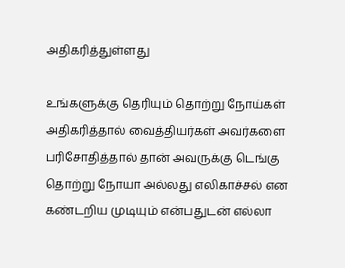அதிகரித்துள்ளது

உங்களுக்கு தெரியும் தொற்று நோய்கள் அதிகரித்தால் வைத்தியர்கள் அவர்களை பரிசோதித்தால் தான் அவருக்கு டெங்கு தொற்று நோயா அல்லது எலிகாச்சல் என கண்டறிய முடியும் என்பதுடன் எல்லா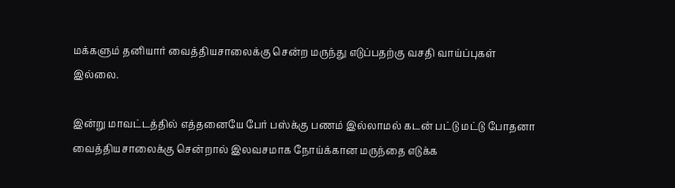மக்களும் தனியார் வைத்தியசாலைக்கு சென்ற மருந்து எடுப்பதற்கு வசதி வாய்ப்புகள் இல்லை.

இன்று மாவட்டத்தில் எத்தனையே பேர் பஸ்க்கு பணம் இல்லாமல் கடன் பட்டு மட்டு போதனா வைத்தியசாலைக்கு சென்றால் இலவசமாக நோய்க்கான மருந்தை எடுக்க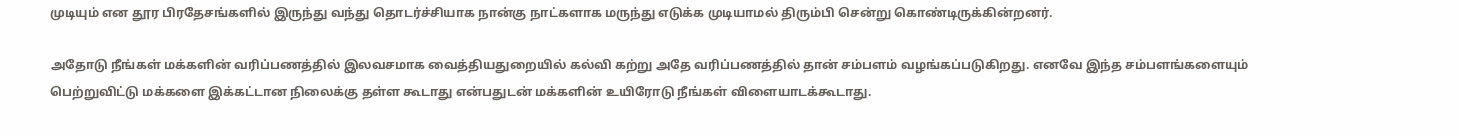முடியும் என தூர பிரதேசங்களில் இருந்து வந்து தொடர்ச்சியாக நான்கு நாட்களாக மருந்து எடுக்க முடியாமல் திரும்பி சென்று கொண்டிருக்கின்றனர்.

அதோடு நீங்கள் மக்களின் வரிப்பணத்தில் இலவசமாக வைத்தியதுறையில் கல்வி கற்று அதே வரிப்பணத்தில் தான் சம்பளம் வழங்கப்படுகிறது. எனவே இந்த சம்பளங்களையும் பெற்றுவிட்டு மக்களை இக்கட்டான நிலைக்கு தள்ள கூடாது என்பதுடன் மக்களின் உயிரோடு நீங்கள் விளையாடக்கூடாது.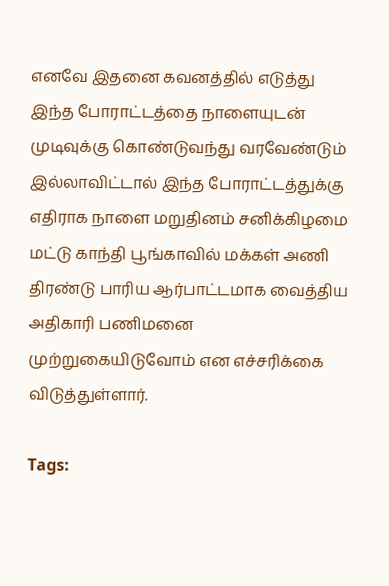எனவே இதனை கவனத்தில் எடுத்து இந்த போராட்டத்தை நாளையுடன் முடிவுக்கு கொண்டுவந்து வரவேண்டும் இல்லாவிட்டால் இந்த போராட்டத்துக்கு எதிராக நாளை மறுதினம் சனிக்கிழமை மட்டு காந்தி பூங்காவில் மக்கள் அணி திரண்டு பாரிய ஆர்பாட்டமாக வைத்திய அதிகாரி பணிமனை முற்றுகையிடுவோம் என எச்சரிக்கை விடுத்துள்ளார்.

Tags: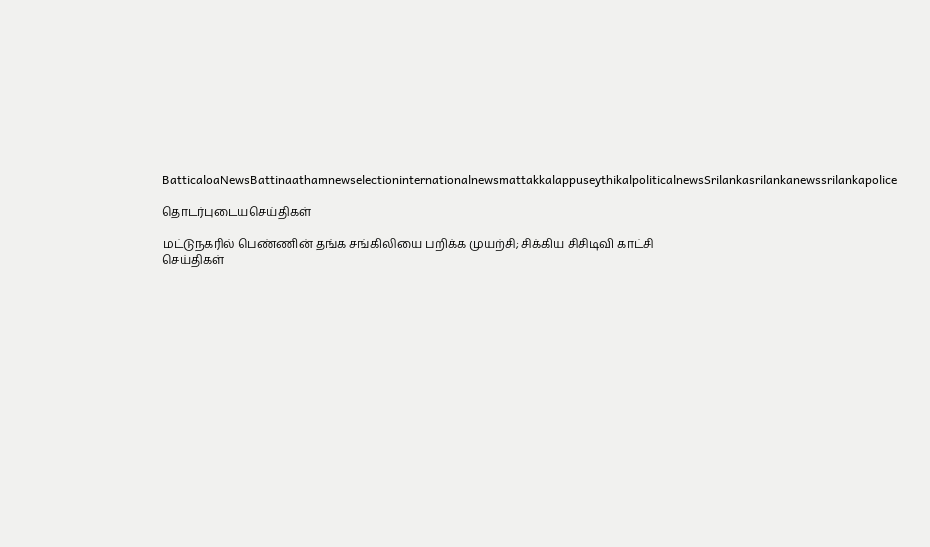BatticaloaNewsBattinaathamnewselectioninternationalnewsmattakkalappuseythikalpoliticalnewsSrilankasrilankanewssrilankapolice

தொடர்புடையசெய்திகள்

மட்டுநகரில் பெண்ணின் தங்க சங்கிலியை பறிக்க முயற்சி; சிக்கிய சிசிடிவி காட்சி
செய்திகள்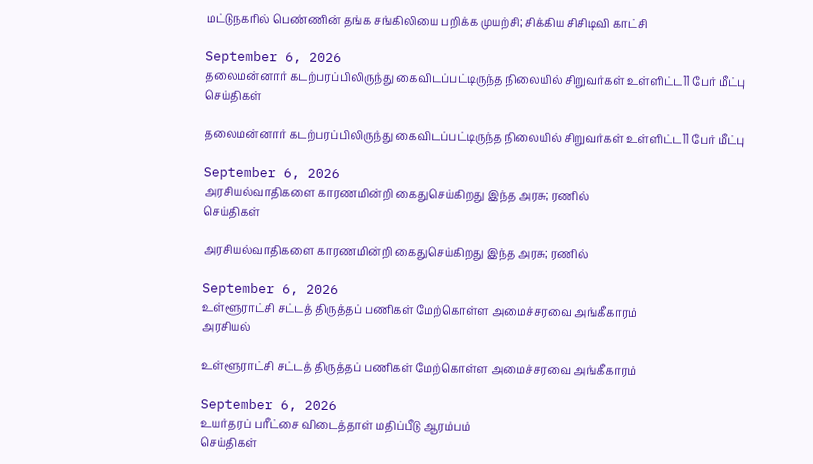மட்டுநகரில் பெண்ணின் தங்க சங்கிலியை பறிக்க முயற்சி; சிக்கிய சிசிடிவி காட்சி

September 6, 2026
தலைமன்னார் கடற்பரப்பிலிருந்து கைவிடப்பட்டிருந்த நிலையில் சிறுவர்கள் உள்ளிட்ட11 பேர் மீட்பு
செய்திகள்

தலைமன்னார் கடற்பரப்பிலிருந்து கைவிடப்பட்டிருந்த நிலையில் சிறுவர்கள் உள்ளிட்ட11 பேர் மீட்பு

September 6, 2026
அரசியல்வாதிகளை காரணமின்றி கைதுசெய்கிறது இந்த அரசு; ரணில்
செய்திகள்

அரசியல்வாதிகளை காரணமின்றி கைதுசெய்கிறது இந்த அரசு; ரணில்

September 6, 2026
உள்ளூராட்சி சட்டத் திருத்தப் பணிகள் மேற்கொள்ள அமைச்சரவை அங்கீகாரம்
அரசியல்

உள்ளூராட்சி சட்டத் திருத்தப் பணிகள் மேற்கொள்ள அமைச்சரவை அங்கீகாரம்

September 6, 2026
உயர்தரப் பரீட்சை விடைத்தாள் மதிப்பீடு ஆரம்பம்
செய்திகள்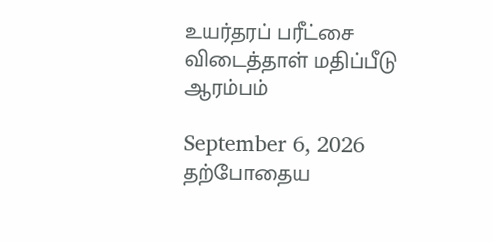உயர்தரப் பரீட்சை விடைத்தாள் மதிப்பீடு ஆரம்பம்

September 6, 2026
தற்போதைய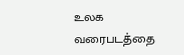உலக வரைபடத்தை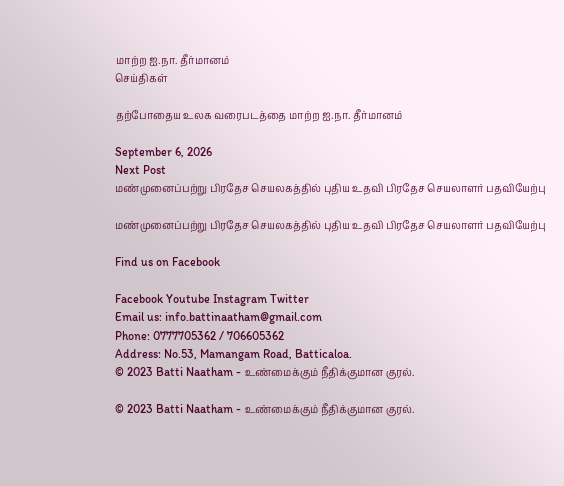மாற்ற ஐ.நா. தீர்மானம்
செய்திகள்

தற்போதைய உலக வரைபடத்தை மாற்ற ஐ.நா. தீர்மானம்

September 6, 2026
Next Post
மண்முனைப்பற்று பிரதேச செயலகத்தில் புதிய உதவி பிரதேச செயலாளர் பதவியேற்பு

மண்முனைப்பற்று பிரதேச செயலகத்தில் புதிய உதவி பிரதேச செயலாளர் பதவியேற்பு

Find us on Facebook

Facebook Youtube Instagram Twitter
Email us: info.battinaatham@gmail.com
Phone: 0777705362 / 706605362
Address: No.53, Mamangam Road, Batticaloa.
© 2023 Batti Naatham - உண்மைக்கும் நீதிக்குமான குரல்.

© 2023 Batti Naatham - உண்மைக்கும் நீதிக்குமான குரல்.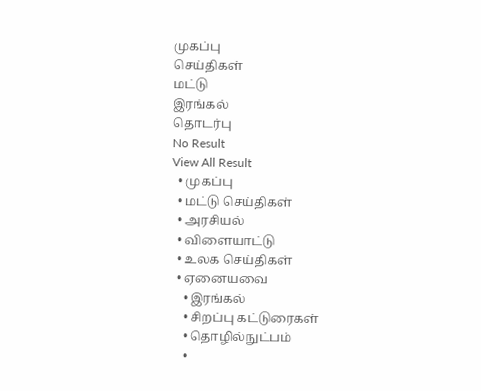முகப்பு
செய்திகள்
மட்டு
இரங்கல்
தொடர்பு
No Result
View All Result
  • முகப்பு
  • மட்டு செய்திகள்
  • அரசியல்
  • விளையாட்டு
  • உலக செய்திகள்
  • ஏனையவை
    • இரங்கல்
    • சிறப்பு கட்டுரைகள்
    • தொழில்நுட்பம்
    •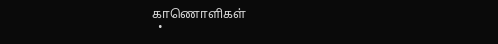காணொளிகள்
  •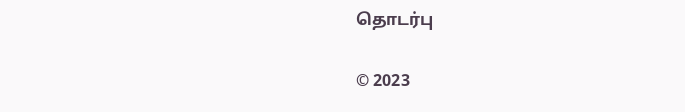தொடர்பு

© 2023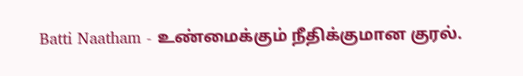Batti Naatham - உண்மைக்கும் நீதிக்குமான குரல்.